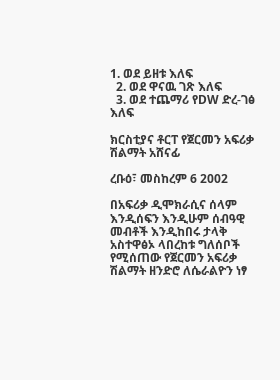1. ወደ ይዘቱ እለፍ
  2. ወደ ዋናዉ ገጽ እለፍ
  3. ወደ ተጨማሪ የDW ድረ-ገፅ እለፍ

ክርስቲያና ቶርፐ የጀርመን አፍሪቃ ሽልማት አሸናፊ

ረቡዕ፣ መስከረም 6 2002

በአፍሪቃ ዲሞክራሲና ሰላም እንዲሰፍን እንዲሁም ሰብዓዊ መብቶች እንዲከበሩ ታላቅ አስተዋፅኦ ላበረከቱ ግለሰቦች የሚሰጠው የጀርመን አፍሪቃ ሽልማት ዘንድሮ ለሴራልዮን ነፃ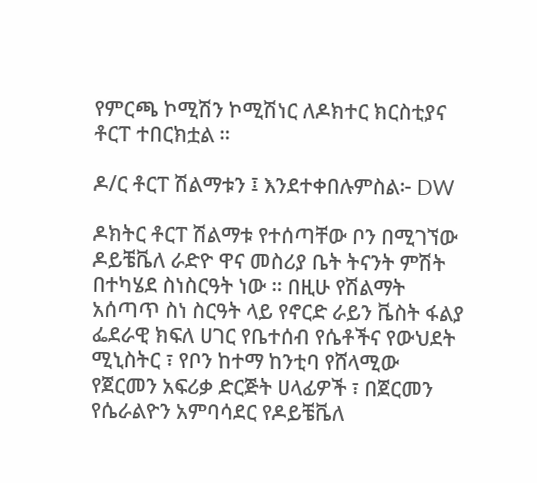የምርጫ ኮሚሽን ኮሚሽነር ለዶክተር ክርስቲያና ቶርፐ ተበርክቷል ።

ዶ/ር ቶርፐ ሽልማቱን ፤ እንደተቀበሉምስል፦ DW

ዶክትር ቶርፐ ሽልማቱ የተሰጣቸው ቦን በሚገኘው ዶይቼቬለ ራድዮ ዋና መስሪያ ቤት ትናንት ምሽት በተካሄደ ስነስርዓት ነው ። በዚሁ የሽልማት አሰጣጥ ስነ ስርዓት ላይ የኖርድ ራይን ቬስት ፋልያ ፌደራዊ ክፍለ ሀገር የቤተሰብ የሴቶችና የውህደት ሚኒስትር ፣ የቦን ከተማ ከንቲባ የሸላሚው የጀርመን አፍሪቃ ድርጅት ሀላፊዎች ፣ በጀርመን የሴራልዮን አምባሳደር የዶይቼቬለ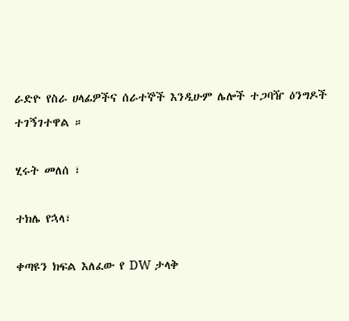ራድዮ የስራ ሀላፊዎችና ሰራተኞች እንዲሁም ሌሎች ተጋባዥ ዕንግዶች ተገኝገተዋል ።

ሂሩት መለሰ ፣

ተክሌ የኋላ፣

ቀጣዩን ክፍል እለፈው የ DW ታላቅ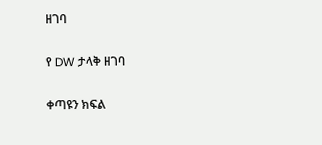ዘገባ

የ DW ታላቅ ዘገባ

ቀጣዩን ክፍል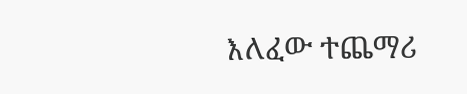እለፈው ተጨማሪ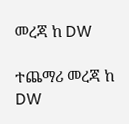መረጃ ከ DW

ተጨማሪ መረጃ ከ DW